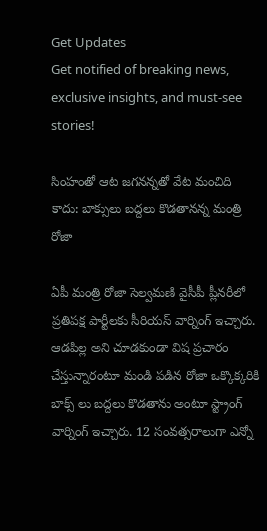Get Updates
Get notified of breaking news, exclusive insights, and must-see stories!

సింహంతో ఆట జగనన్నతో వేట మంచిది కాదు: బాక్సులు బద్దలు కొడతానన్న మంత్రి రోజా

ఏపీ మంత్రి రోజా సెల్వమణి వైసీపీ ప్లీనరీలో ప్రతిపక్ష పార్టీలకు సీరియస్ వార్నింగ్ ఇచ్చారు. ఆడపిల్ల అని చూడకుండా విష ప్రచారం చేస్తున్నారంటూ మండి పడిన రోజా ఒక్కొక్కరికి బాక్స్ లు బద్దలు కొడతాను అంటూ స్ట్రాంగ్ వార్నింగ్ ఇచ్చారు. 12 సంవత్సరాలుగా ఎన్నో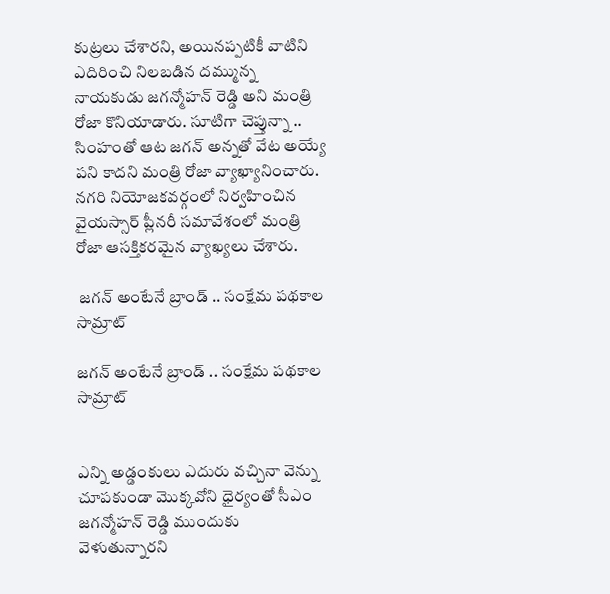కుట్రలు చేశారని, అయినప్పటికీ వాటిని ఎదిరించి నిలబడిన దమ్మున్న నాయకుడు జగన్మోహన్ రెడ్డి అని మంత్రి రోజా కొనియాడారు. సూటిగా చెప్తున్నా .. సింహంతో ఆట జగన్ అన్నతో వేట అయ్యే పని కాదని మంత్రి రోజా వ్యాఖ్యానించారు. నగరి నియోజకవర్గంలో నిర్వహించిన వైయస్సార్ ప్లీనరీ సమావేశంలో మంత్రి రోజా ఆసక్తికరమైన వ్యాఖ్యలు చేశారు.

 జగన్ అంటేనే బ్రాండ్ .. సంక్షేమ పథకాల సామ్రాట్

జగన్ అంటేనే బ్రాండ్ .. సంక్షేమ పథకాల సామ్రాట్


ఎన్ని అడ్డంకులు ఎదురు వచ్చినా వెన్ను చూపకుండా మొక్కవోని ధైర్యంతో సీఎం జగన్మోహన్ రెడ్డి ముందుకు వెళుతున్నారని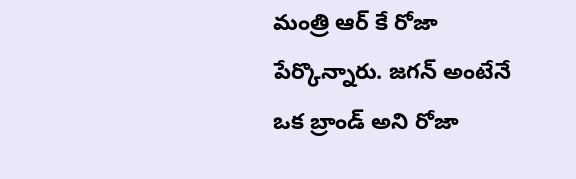మంత్రి ఆర్ కే రోజా పేర్కొన్నారు. జగన్ అంటేనే ఒక బ్రాండ్ అని రోజా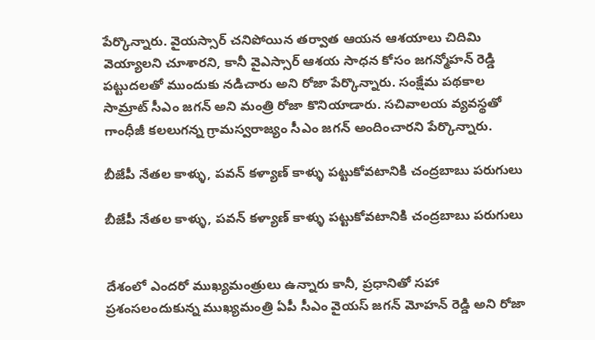పేర్కొన్నారు. వైయస్సార్ చనిపోయిన తర్వాత ఆయన ఆశయాలు చిదిమి వెయ్యాలని చూశారని, కానీ వైఎస్సార్ ఆశయ సాధన కోసం జగన్మోహన్ రెడ్డి పట్టుదలతో ముందుకు నడిచారు అని రోజా పేర్కొన్నారు. సంక్షేమ పథకాల సామ్రాట్ సీఎం జగన్ అని మంత్రి రోజా కొనియాడారు. సచివాలయ వ్యవస్థతో గాంధీజీ కలలుగన్న గ్రామస్వరాజ్యం సీఎం జగన్ అందించారని పేర్కొన్నారు.

బీజేపీ నేతల కాళ్ళు, పవన్ కళ్యాణ్ కాళ్ళు పట్టుకోవటానికి చంద్రబాబు పరుగులు

బీజేపీ నేతల కాళ్ళు, పవన్ కళ్యాణ్ కాళ్ళు పట్టుకోవటానికి చంద్రబాబు పరుగులు


దేశంలో ఎందరో ముఖ్యమంత్రులు ఉన్నారు కానీ, ప్రధానితో సహా ప్రశంసలందుకున్న ముఖ్యమంత్రి ఏపీ సీఎం వైయస్ జగన్ మోహన్ రెడ్డి అని రోజా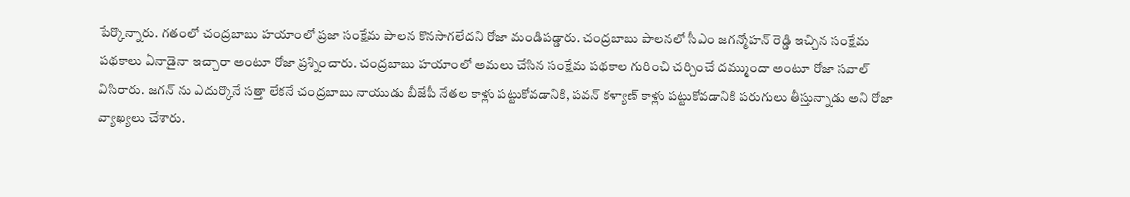పేర్కొన్నారు. గతంలో చంద్రబాబు హయాంలో ప్రజా సంక్షేమ పాలన కొనసాగలేదని రోజా మండిపడ్డారు. చంద్రబాబు పాలనలో సీఎం జగన్మోహన్ రెడ్డి ఇచ్చిన సంక్షేమ పథకాలు ఏనాడైనా ఇచ్చారా అంటూ రోజా ప్రశ్నించారు. చంద్రబాబు హయాంలో అమలు చేసిన సంక్షేమ పథకాల గురించి చర్చించే దమ్ముందా అంటూ రోజా సవాల్ విసిరారు. జగన్ ను ఎదుర్కొనే సత్తా లేకనే చంద్రబాబు నాయుడు బీజేపీ నేతల కాళ్లు పట్టుకోవడానికి, పవన్ కళ్యాణ్ కాళ్లు పట్టుకోవడానికి పరుగులు తీస్తున్నాడు అని రోజా వ్యాఖ్యలు చేశారు.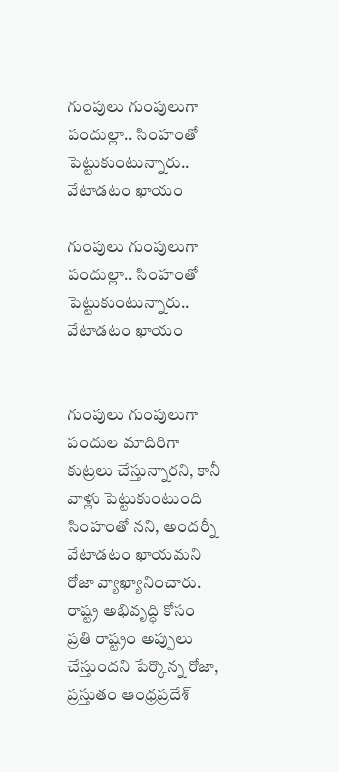గుంపులు గుంపులుగా పందుల్లా.. సింహంతో పెట్టుకుంటున్నారు.. వేటాడటం ఖాయం

గుంపులు గుంపులుగా పందుల్లా.. సింహంతో పెట్టుకుంటున్నారు.. వేటాడటం ఖాయం


గుంపులు గుంపులుగా పందుల మాదిరిగా కుట్రలు చేస్తున్నారని, కానీ వాళ్లు పెట్టుకుంటుంది సింహంతో నని, అందర్నీ వేటాడటం ఖాయమని రోజా వ్యాఖ్యానించారు. రాష్ట్ర అభివృద్ధి కోసం ప్రతి రాష్ట్రం అప్పులు చేస్తుందని పేర్కొన్న రోజా, ప్రస్తుతం ఆంధ్రప్రదేశ్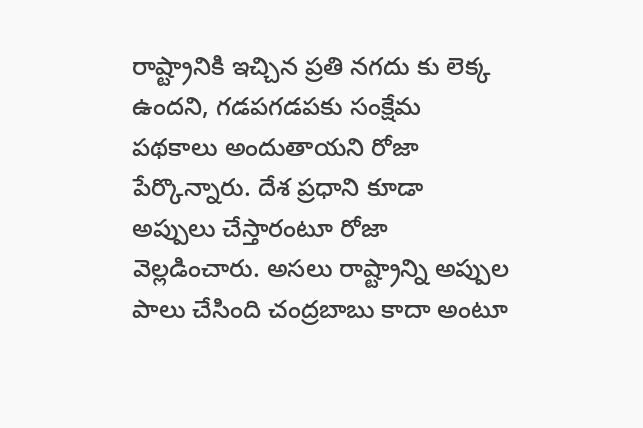రాష్ట్రానికి ఇచ్చిన ప్రతి నగదు కు లెక్క ఉందని, గడపగడపకు సంక్షేమ పథకాలు అందుతాయని రోజా పేర్కొన్నారు. దేశ ప్రధాని కూడా అప్పులు చేస్తారంటూ రోజా వెల్లడించారు. అసలు రాష్ట్రాన్ని అప్పుల పాలు చేసింది చంద్రబాబు కాదా అంటూ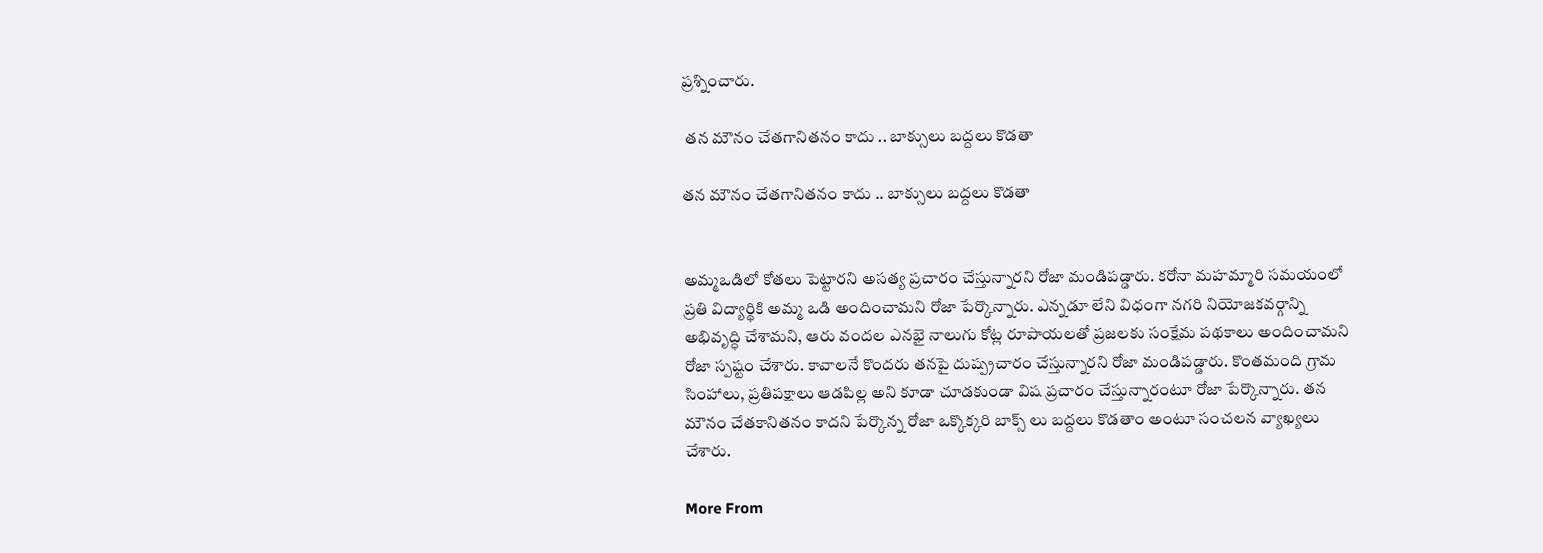ప్రశ్నించారు.

 తన మౌనం చేతగానితనం కాదు .. బాక్సులు బద్దలు కొడతా

తన మౌనం చేతగానితనం కాదు .. బాక్సులు బద్దలు కొడతా


అమ్మఒడిలో కోతలు పెట్టారని అసత్య ప్రచారం చేస్తున్నారని రోజా మండిపడ్డారు. కరోనా మహమ్మారి సమయంలో ప్రతి విద్యార్థికి అమ్మ ఒడి అందించామని రోజా పేర్కొన్నారు. ఎన్నడూ లేని విధంగా నగరి నియోజకవర్గాన్ని అభివృద్ధి చేశామని, ఆరు వందల ఎనభై నాలుగు కోట్ల రూపాయలతో ప్రజలకు సంక్షేమ పథకాలు అందించామని రోజా స్పష్టం చేశారు. కావాలనే కొందరు తనపై దుష్ప్రచారం చేస్తున్నారని రోజా మండిపడ్డారు. కొంతమంది గ్రామ సింహాలు, ప్రతిపక్షాలు ఆడపిల్ల అని కూడా చూడకుండా విష ప్రచారం చేస్తున్నారంటూ రోజా పేర్కొన్నారు. తన మౌనం చేతకానితనం కాదని పేర్కొన్న రోజా ఒక్కొక్కరి బాక్స్ లు బద్దలు కొడతాం అంటూ సంచలన వ్యాఖ్యలు చేశారు.

More From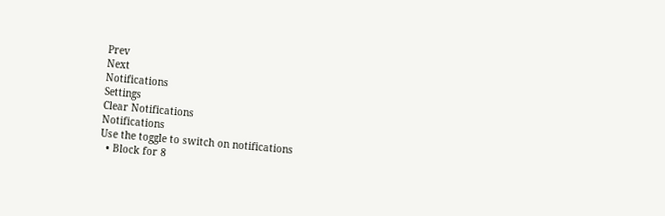Prev
Next
Notifications
Settings
Clear Notifications
Notifications
Use the toggle to switch on notifications
  • Block for 8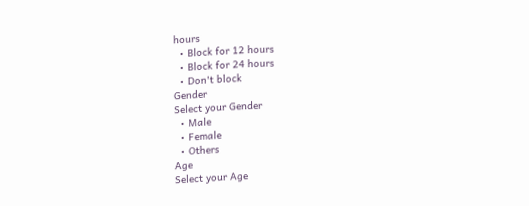hours
  • Block for 12 hours
  • Block for 24 hours
  • Don't block
Gender
Select your Gender
  • Male
  • Female
  • Others
Age
Select your Age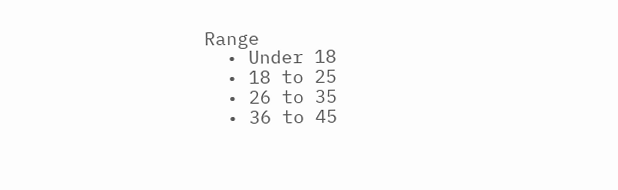Range
  • Under 18
  • 18 to 25
  • 26 to 35
  • 36 to 45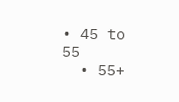• 45 to 55
  • 55+